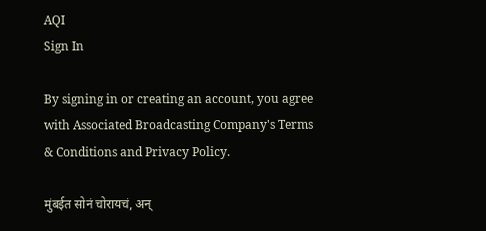AQI
Sign In

By signing in or creating an account, you agree with Associated Broadcasting Company's Terms & Conditions and Privacy Policy.

मुंबईत सोनं चोरायचं, अन्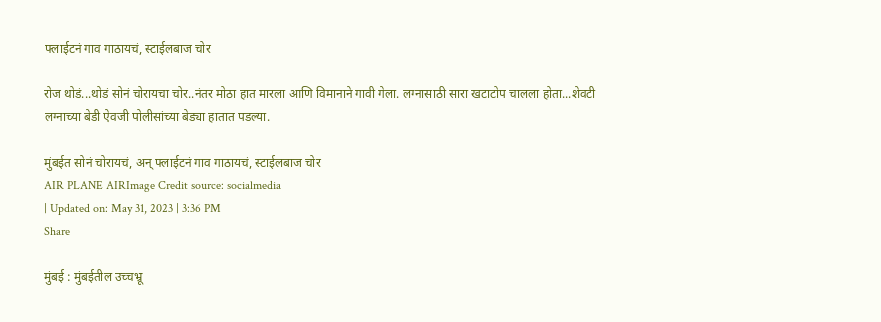फ्लाईटनं गाव गाठायचं, स्टाईलबाज चोर

रोज थोडं...थोडं सोनं चोरायचा चोर..नंतर मोठा हात मारला आणि विमानाने गावी गेला. लग्नासाठी सारा खटाटोप चालला होता...शेवटी लग्नाच्या बेडी ऐवजी पोलीसांच्या बेड्या हातात पडल्या.

मुंबईत सोनं चोरायचं, अन् फ्लाईटनं गाव गाठायचं, स्टाईलबाज चोर
AIR PLANE AIRImage Credit source: socialmedia
| Updated on: May 31, 2023 | 3:36 PM
Share

मुंबई : मुंबईतील उच्चभ्रू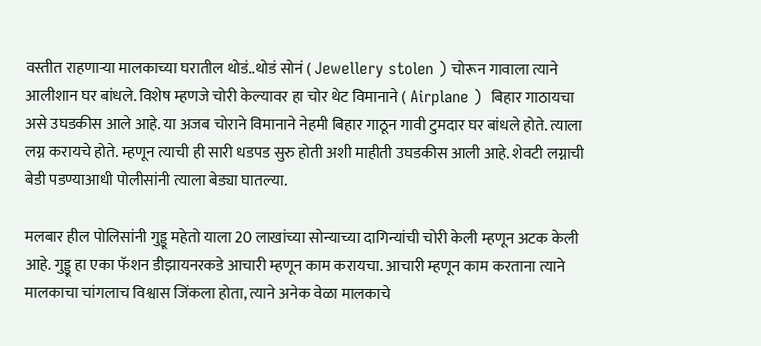वस्तीत राहणाऱ्या मालकाच्या घरातील थोडं..थोडं सोनं ( Jewellery stolen ) चोरून गावाला त्याने आलीशान घर बांधले. विशेष म्हणजे चोरी केल्यावर हा चोर थेट विमानाने ( Airplane )  बिहार गाठायचा असे उघडकीस आले आहे. या अजब चोराने विमानाने नेहमी बिहार गाठून गावी टुमदार घर बांधले होते. त्याला लग्न करायचे होते. म्हणून त्याची ही सारी धडपड सुरु होती अशी माहीती उघडकीस आली आहे. शेवटी लग्नाची बेडी पडण्याआधी पोलीसांनी त्याला बेड्या घातल्या.

मलबार हील पोलिसांनी गुड्डू महेतो याला 20 लाखांच्या सोन्याच्या दागिन्यांची चोरी केली म्हणून अटक केली आहे. गुड्डू हा एका फॅशन डीझायनरकडे आचारी म्हणून काम करायचा. आचारी म्हणून काम करताना त्याने मालकाचा चांगलाच विश्वास जिंकला होता, त्याने अनेक वेळा मालकाचे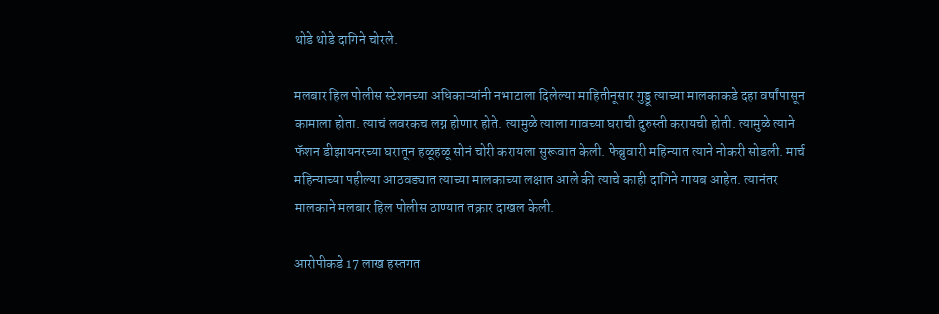थोडे थोडे दागिने चोरले.

मलबार हिल पोलीस स्टेशनच्या अधिकाऱ्यांनी नभाटाला दिलेल्या माहितीनूसार गुड्डू त्याच्या मालकाकडे दहा वर्षांपासून कामाला होता. त्याचं लवरकच लग्न होणार होते. त्यामुळे त्याला गावच्या घराची दुरुस्ती करायची होती. त्यामुळे त्याने फॅशन डीझायनरच्या घरातून हळूहळू सोनं चोरी करायला सुरूवात केली. फेब्रुवारी महिन्यात त्याने नोकरी सोडली. मार्च महिन्याच्या पहील्या आठवड्यात त्याच्या मालकाच्या लक्षात आले की त्याचे काही दागिने गायब आहेत. त्यानंतर मालकाने मलबार हिल पोलीस ठाण्यात तक्रार दाखल केली.

आरोपीकडे 17 लाख हस्तगत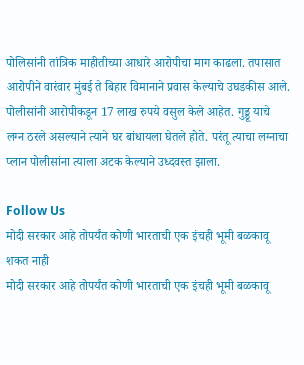पोलिसांनी तांत्रिक माहीतीच्या आधारे आरोपीचा माग काढला. तपासात आरोपीने वारंवार मुंबई ते बिहार विमानाने प्रवास केल्याचे उघडकीस आले. पोलीसांनी आरोपीकडून 17 लाख रुपये वसुल केले आहेत. गुड्डू याचे लग्न ठरले असल्याने त्याने घर बांधायला घेतले होते. परंतू त्याचा लग्नाचा प्लान पोलीसांना त्याला अटक केल्याने उध्दवस्त झाला.

Follow Us
मोदी सरकार आहे तोपर्यंत कोणी भारताची एक इंचही भूमी बळकावू शकत नाही
मोदी सरकार आहे तोपर्यंत कोणी भारताची एक इंचही भूमी बळकावू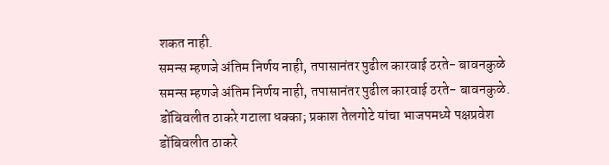शकत नाही.
समन्स म्हणजे अंतिम निर्णय नाही, तपासानंतर पुढील कारवाई ठरते- बावनकुळे
समन्स म्हणजे अंतिम निर्णय नाही, तपासानंतर पुढील कारवाई ठरते- बावनकुळे.
डोंबिवलीत ठाकरे गटाला धक्का; प्रकाश तेलगोटे यांचा भाजपमध्ये पक्षप्रवेश
डोंबिवलीत ठाकरे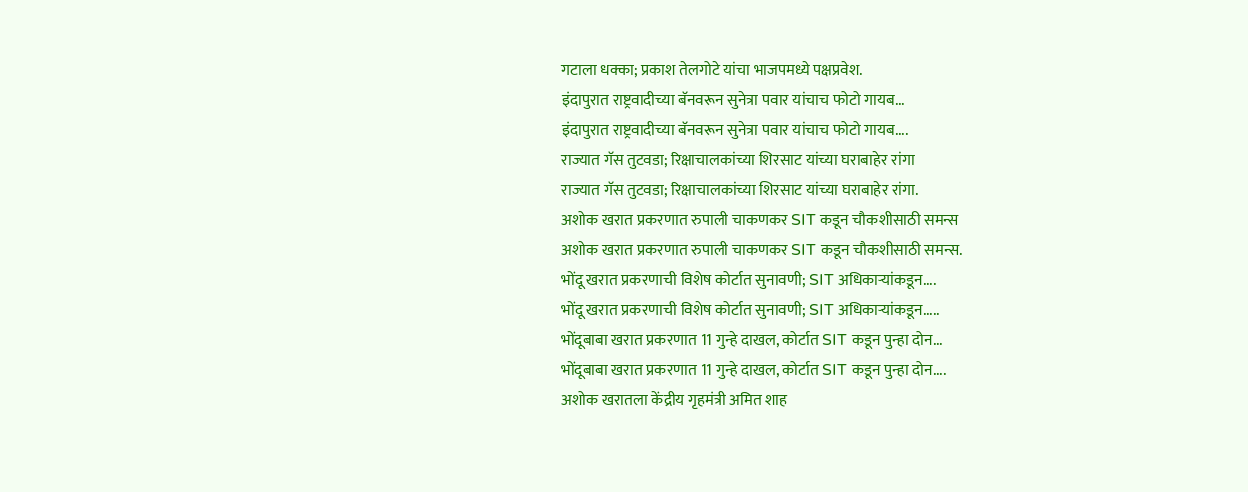गटाला धक्का; प्रकाश तेलगोटे यांचा भाजपमध्ये पक्षप्रवेश.
इंदापुरात राष्ट्रवादीच्या बॅनवरून सुनेत्रा पवार यांचाच फोटो गायब...
इंदापुरात राष्ट्रवादीच्या बॅनवरून सुनेत्रा पवार यांचाच फोटो गायब....
राज्यात गॅस तुटवडा; रिक्षाचालकांच्या शिरसाट यांच्या घराबाहेर रांगा
राज्यात गॅस तुटवडा; रिक्षाचालकांच्या शिरसाट यांच्या घराबाहेर रांगा.
अशोक खरात प्रकरणात रुपाली चाकणकर SIT कडून चौकशीसाठी समन्स
अशोक खरात प्रकरणात रुपाली चाकणकर SIT कडून चौकशीसाठी समन्स.
भोंदू खरात प्रकरणाची विशेष कोर्टात सुनावणी; SIT अधिकाऱ्यांकडून....
भोंदू खरात प्रकरणाची विशेष कोर्टात सुनावणी; SIT अधिकाऱ्यांकडून.....
भोंदूबाबा खरात प्रकरणात 11 गुन्हे दाखल, कोर्टात SIT कडून पुन्हा दोन...
भोंदूबाबा खरात प्रकरणात 11 गुन्हे दाखल, कोर्टात SIT कडून पुन्हा दोन....
अशोक खरातला केंद्रीय गृहमंत्री अमित शाह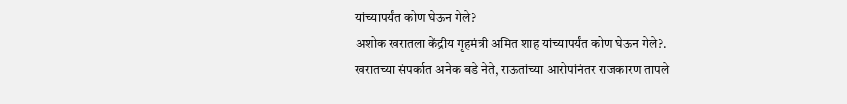यांच्यापर्यंत कोण घेऊन गेले?
अशोक खरातला केंद्रीय गृहमंत्री अमित शाह यांच्यापर्यंत कोण घेऊन गेले?.
खरातच्या संपर्कात अनेक बडे नेते, राऊतांच्या आरोपांनंतर राजकारण तापले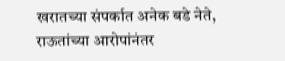खरातच्या संपर्कात अनेक बडे नेते, राऊतांच्या आरोपांनंतर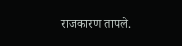राजकारण तापले.